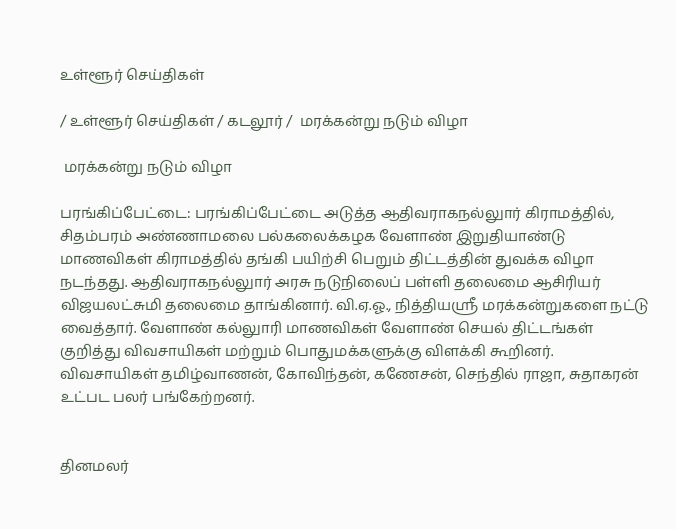உள்ளூர் செய்திகள்

/ உள்ளூர் செய்திகள் / கடலூர் /  மரக்கன்று நடும் விழா

 மரக்கன்று நடும் விழா

பரங்கிப்பேட்டை: பரங்கிப்பேட்டை அடுத்த ஆதிவராகநல்லுார் கிராமத்தில், சிதம்பரம் அண்ணாமலை பல்கலைக்கழக வேளாண் இறுதியாண்டு மாணவிகள் கிராமத்தில் தங்கி பயிற்சி பெறும் திட்டத்தின் துவக்க விழா நடந்தது. ஆதிவராகநல்லுார் அரசு நடுநிலைப் பள்ளி தலைமை ஆசிரியர் விஜயலட்சுமி தலைமை தாங்கினார். வி.ஏ.ஓ., நித்தியஸ்ரீ மரக்கன்றுகளை நட்டு வைத்தார். வேளாண் கல்லுாரி மாணவிகள் வேளாண் செயல் திட்டங்கள் குறித்து விவசாயிகள் மற்றும் பொதுமக்களுக்கு விளக்கி கூறினர். விவசாயிகள் தமிழ்வாணன், கோவிந்தன், கணேசன், செந்தில் ராஜா, சுதாகரன் உட்பட பலர் பங்கேற்றனர்.


தினமலர்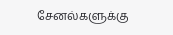சேனல்களுக்கு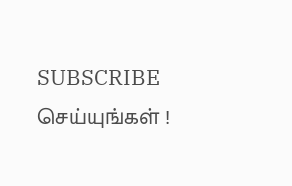SUBSCRIBE செய்யுங்கள் !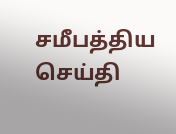சமீபத்திய செய்தி